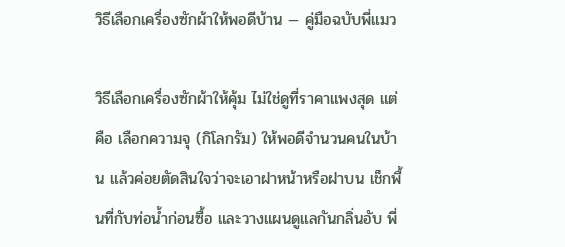วิธีเลือกเครื่องซักผ้าให้พอดีบ้าน — คู่มือฉบับพี่แมว

วิธีเลือกเครื่องซักผ้าให้คุ้ม ไม่ใช่ดูที่ราคาแพงสุด แต่คือ เลือกความจุ (กิโลกรัม) ให้พอดีจำนวนคนในบ้าน แล้วค่อยตัดสินใจว่าจะเอาฝาหน้าหรือฝาบน เช็กพื้นที่กับท่อน้ำก่อนซื้อ และวางแผนดูแลกันกลิ่นอับ พี่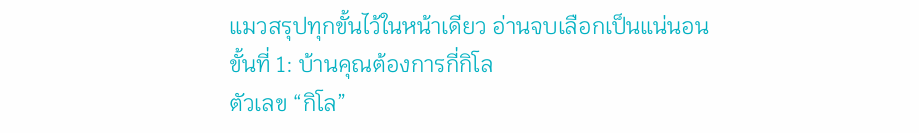แมวสรุปทุกขั้นไว้ในหน้าเดียว อ่านจบเลือกเป็นแน่นอน
ขั้นที่ 1: บ้านคุณต้องการกี่กิโล
ตัวเลข “กิโล”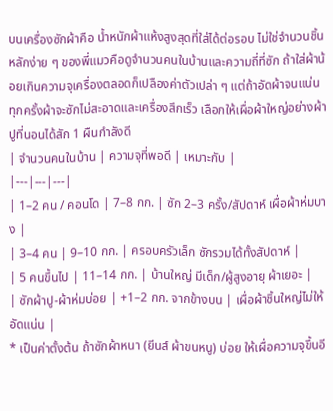บนเครื่องซักผ้าคือ น้ำหนักผ้าแห้งสูงสุดที่ใส่ได้ต่อรอบ ไม่ใช่จำนวนชิ้น หลักง่าย ๆ ของพี่แมวคือดูจำนวนคนในบ้านและความถี่ที่ซัก ถ้าใส่ผ้าน้อยเกินความจุเครื่องตลอดก็เปลืองค่าตัวเปล่า ๆ แต่ถ้าอัดผ้าจนแน่นทุกครั้งผ้าจะซักไม่สะอาดและเครื่องสึกเร็ว เลือกให้เผื่อผ้าใหญ่อย่างผ้าปูที่นอนได้สัก 1 ผืนกำลังดี
| จำนวนคนในบ้าน | ความจุที่พอดี | เหมาะกับ |
|---|---|---|
| 1–2 คน / คอนโด | 7–8 กก. | ซัก 2–3 ครั้ง/สัปดาห์ เผื่อผ้าห่มบาง |
| 3–4 คน | 9–10 กก. | ครอบครัวเล็ก ซักรวมได้ทั้งสัปดาห์ |
| 5 คนขึ้นไป | 11–14 กก. | บ้านใหญ่ มีเด็ก/ผู้สูงอายุ ผ้าเยอะ |
| ซักผ้าปู-ผ้าห่มบ่อย | +1–2 กก. จากข้างบน | เผื่อผ้าชิ้นใหญ่ไม่ให้อัดแน่น |
* เป็นค่าตั้งต้น ถ้าซักผ้าหนา (ยีนส์ ผ้าขนหนู) บ่อย ให้เผื่อความจุขึ้นอี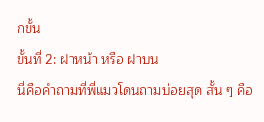กขั้น
ขั้นที่ 2: ฝาหน้า หรือ ฝาบน
นี่คือคำถามที่พี่แมวโดนถามบ่อยสุด สั้น ๆ คือ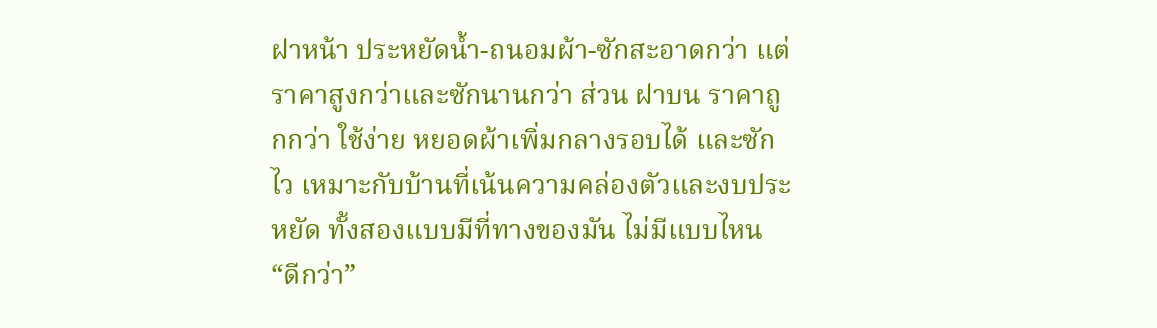ฝาหน้า ประหยัดน้ำ-ถนอมผ้า-ซักสะอาดกว่า แต่ราคาสูงกว่าและซักนานกว่า ส่วน ฝาบน ราคาถูกกว่า ใช้ง่าย หยอดผ้าเพิ่มกลางรอบได้ และซักไว เหมาะกับบ้านที่เน้นความคล่องตัวและงบประหยัด ทั้งสองแบบมีที่ทางของมัน ไม่มีแบบไหน “ดีกว่า”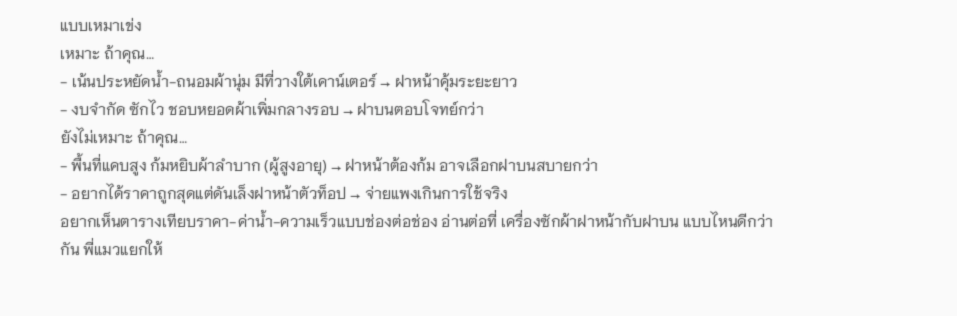แบบเหมาเข่ง
เหมาะ ถ้าคุณ…
- เน้นประหยัดน้ำ-ถนอมผ้านุ่ม มีที่วางใต้เคาน์เตอร์ → ฝาหน้าคุ้มระยะยาว
- งบจำกัด ซักไว ชอบหยอดผ้าเพิ่มกลางรอบ → ฝาบนตอบโจทย์กว่า
ยังไม่เหมาะ ถ้าคุณ…
- พื้นที่แคบสูง ก้มหยิบผ้าลำบาก (ผู้สูงอายุ) → ฝาหน้าต้องก้ม อาจเลือกฝาบนสบายกว่า
- อยากได้ราคาถูกสุดแต่ดันเล็งฝาหน้าตัวท็อป → จ่ายแพงเกินการใช้จริง
อยากเห็นตารางเทียบราคา-ค่าน้ำ-ความเร็วแบบช่องต่อช่อง อ่านต่อที่ เครื่องซักผ้าฝาหน้ากับฝาบน แบบไหนดีกว่ากัน พี่แมวแยกให้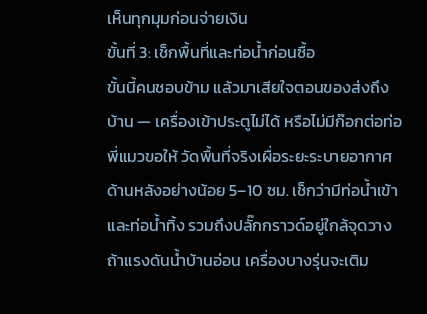เห็นทุกมุมก่อนจ่ายเงิน
ขั้นที่ 3: เช็กพื้นที่และท่อน้ำก่อนซื้อ
ขั้นนี้คนชอบข้าม แล้วมาเสียใจตอนของส่งถึงบ้าน — เครื่องเข้าประตูไม่ได้ หรือไม่มีก๊อกต่อท่อ พี่แมวขอให้ วัดพื้นที่จริงเผื่อระยะระบายอากาศด้านหลังอย่างน้อย 5–10 ซม. เช็กว่ามีท่อน้ำเข้าและท่อน้ำทิ้ง รวมถึงปลั๊กกราวด์อยู่ใกล้จุดวาง ถ้าแรงดันน้ำบ้านอ่อน เครื่องบางรุ่นจะเติม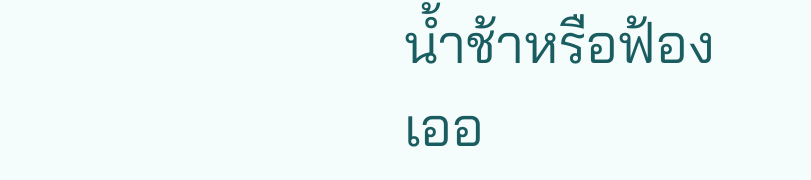น้ำช้าหรือฟ้องเออ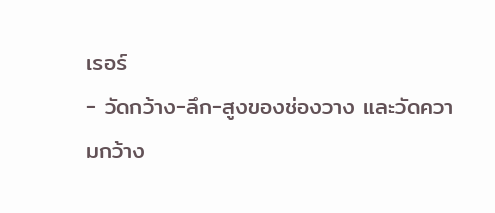เรอร์
- วัดกว้าง-ลึก-สูงของช่องวาง และวัดความกว้าง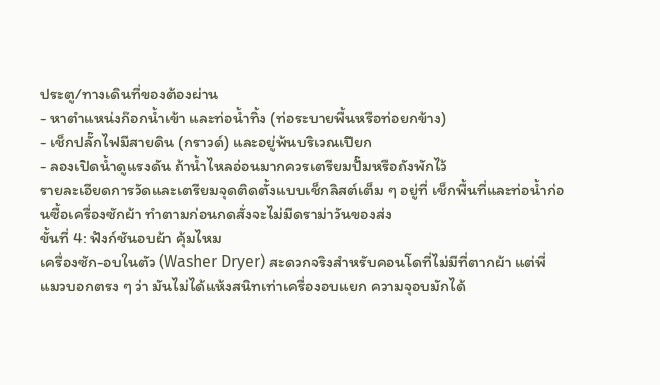ประตู/ทางเดินที่ของต้องผ่าน
- หาตำแหน่งก๊อกน้ำเข้า และท่อน้ำทิ้ง (ท่อระบายพื้นหรือท่อยกข้าง)
- เช็กปลั๊กไฟมีสายดิน (กราวด์) และอยู่พ้นบริเวณเปียก
- ลองเปิดน้ำดูแรงดัน ถ้าน้ำไหลอ่อนมากควรเตรียมปั๊มหรือถังพักไว้
รายละเอียดการวัดและเตรียมจุดติดตั้งแบบเช็กลิสต์เต็ม ๆ อยู่ที่ เช็กพื้นที่และท่อน้ำก่อนซื้อเครื่องซักผ้า ทำตามก่อนกดสั่งจะไม่มีดราม่าวันของส่ง
ขั้นที่ 4: ฟังก์ชันอบผ้า คุ้มไหม
เครื่องซัก-อบในตัว (Washer Dryer) สะดวกจริงสำหรับคอนโดที่ไม่มีที่ตากผ้า แต่พี่แมวบอกตรง ๆ ว่า มันไม่ได้แห้งสนิทเท่าเครื่องอบแยก ความจุอบมักได้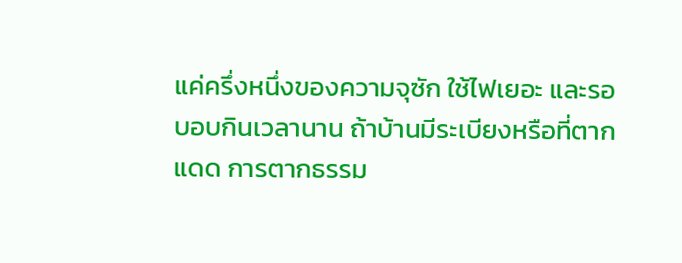แค่ครึ่งหนึ่งของความจุซัก ใช้ไฟเยอะ และรอบอบกินเวลานาน ถ้าบ้านมีระเบียงหรือที่ตากแดด การตากธรรม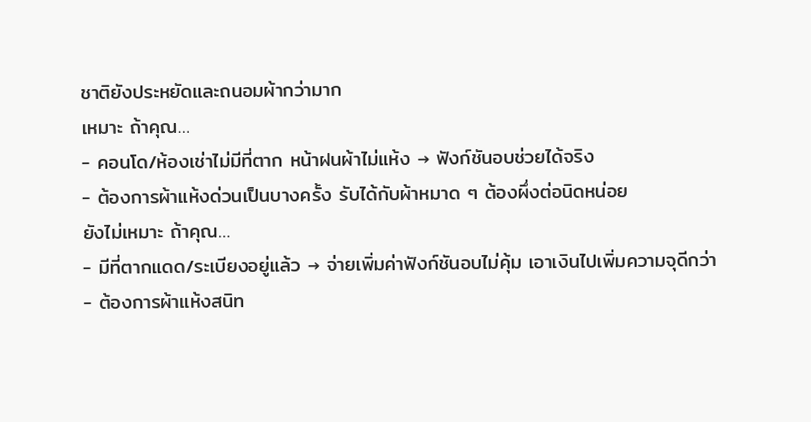ชาติยังประหยัดและถนอมผ้ากว่ามาก
เหมาะ ถ้าคุณ…
- คอนโด/ห้องเช่าไม่มีที่ตาก หน้าฝนผ้าไม่แห้ง → ฟังก์ชันอบช่วยได้จริง
- ต้องการผ้าแห้งด่วนเป็นบางครั้ง รับได้กับผ้าหมาด ๆ ต้องผึ่งต่อนิดหน่อย
ยังไม่เหมาะ ถ้าคุณ…
- มีที่ตากแดด/ระเบียงอยู่แล้ว → จ่ายเพิ่มค่าฟังก์ชันอบไม่คุ้ม เอาเงินไปเพิ่มความจุดีกว่า
- ต้องการผ้าแห้งสนิท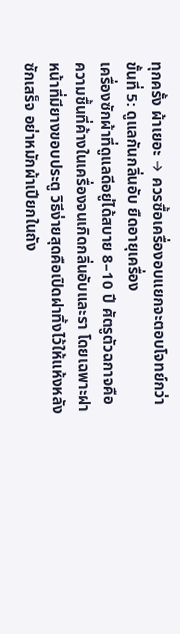ทุกครั้ง ผ้าเยอะ → ควรซื้อเครื่องอบแยกจะตอบโจทย์กว่า
ขั้นที่ 5: ดูแลกันกลิ่นอับ ยืดอายุเครื่อง
เครื่องซักผ้าที่ดูแลดีอยู่ได้สบาย 8–10 ปี ศัตรูตัวฉกาจคือ ความชื้นที่ค้างในเครื่องจนเกิดกลิ่นอับและรา โดยเฉพาะฝาหน้าที่มียางขอบประตู วิธีง่ายสุดคือเปิดฝาทิ้งไว้ให้แห้งหลังซักเสร็จ อย่าหมักผ้าเปียกในถัง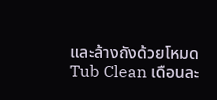และล้างถังด้วยโหมด Tub Clean เดือนละ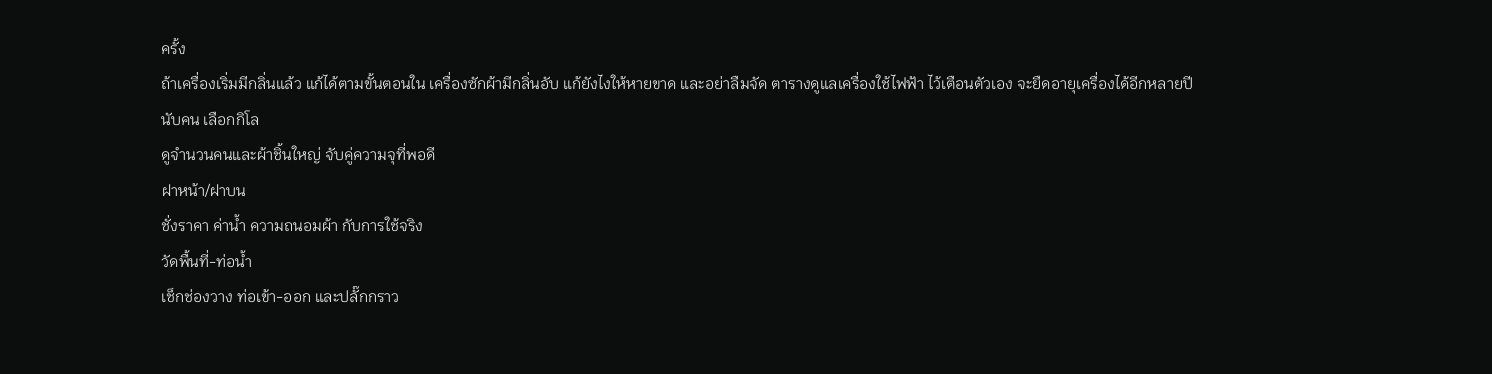ครั้ง
ถ้าเครื่องเริ่มมีกลิ่นแล้ว แก้ได้ตามขั้นตอนใน เครื่องซักผ้ามีกลิ่นอับ แก้ยังไงให้หายขาด และอย่าลืมจัด ตารางดูแลเครื่องใช้ไฟฟ้า ไว้เตือนตัวเอง จะยืดอายุเครื่องได้อีกหลายปี
นับคน เลือกกิโล
ดูจำนวนคนและผ้าชิ้นใหญ่ จับคู่ความจุที่พอดี
ฝาหน้า/ฝาบน
ชั่งราคา ค่าน้ำ ความถนอมผ้า กับการใช้จริง
วัดพื้นที่-ท่อน้ำ
เช็กช่องวาง ท่อเข้า-ออก และปลั๊กกราว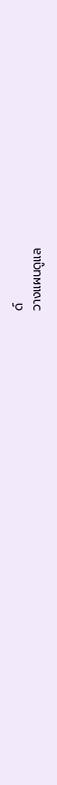ด์
วางแผนดูแล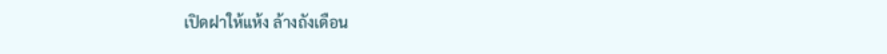เปิดฝาให้แห้ง ล้างถังเดือน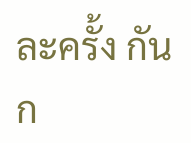ละครั้ง กันก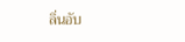ลิ่นอับ